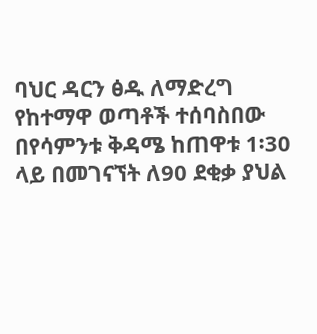ባህር ዳርን ፅዱ ለማድረግ የከተማዋ ወጣቶች ተሰባስበው በየሳምንቱ ቅዳሜ ከጠዋቱ 1፡30 ላይ በመገናኘት ለ90 ደቂቃ ያህል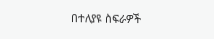በተለያዩ ስፍራዎች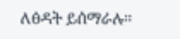ለፅዳት ይሰማራሉ።